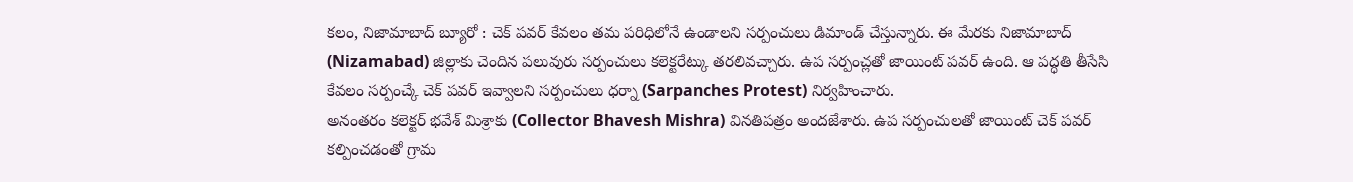కలం, నిజామాబాద్ బ్యూరో : చెక్ పవర్ కేవలం తమ పరిధిలోనే ఉండాలని సర్పంచులు డిమాండ్ చేస్తున్నారు. ఈ మేరకు నిజామాబాద్ (Nizamabad) జిల్లాకు చెందిన పలువురు సర్పంచులు కలెక్టరేట్కు తరలివచ్చారు. ఉప సర్పంచ్లతో జాయింట్ పవర్ ఉంది. ఆ పద్ధతి తీసేసి కేవలం సర్పంచ్కే చెక్ పవర్ ఇవ్వాలని సర్పంచులు ధర్నా (Sarpanches Protest) నిర్వహించారు.
అనంతరం కలెక్టర్ భవేశ్ మిశ్రాకు (Collector Bhavesh Mishra) వినతిపత్రం అందజేశారు. ఉప సర్పంచులతో జాయింట్ చెక్ పవర్ కల్పించడంతో గ్రామ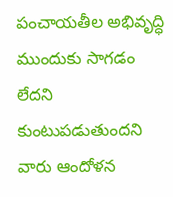పంచాయతీల అభివృద్ధి ముందుకు సాగడం లేదని కుంటుపడుతుందని వారు ఆందోళన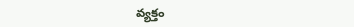వ్యక్తం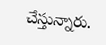చేస్తున్నారు.